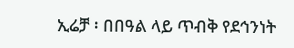ኢሬቻ ፡ በበዓል ላይ ጥብቅ የደኅንነት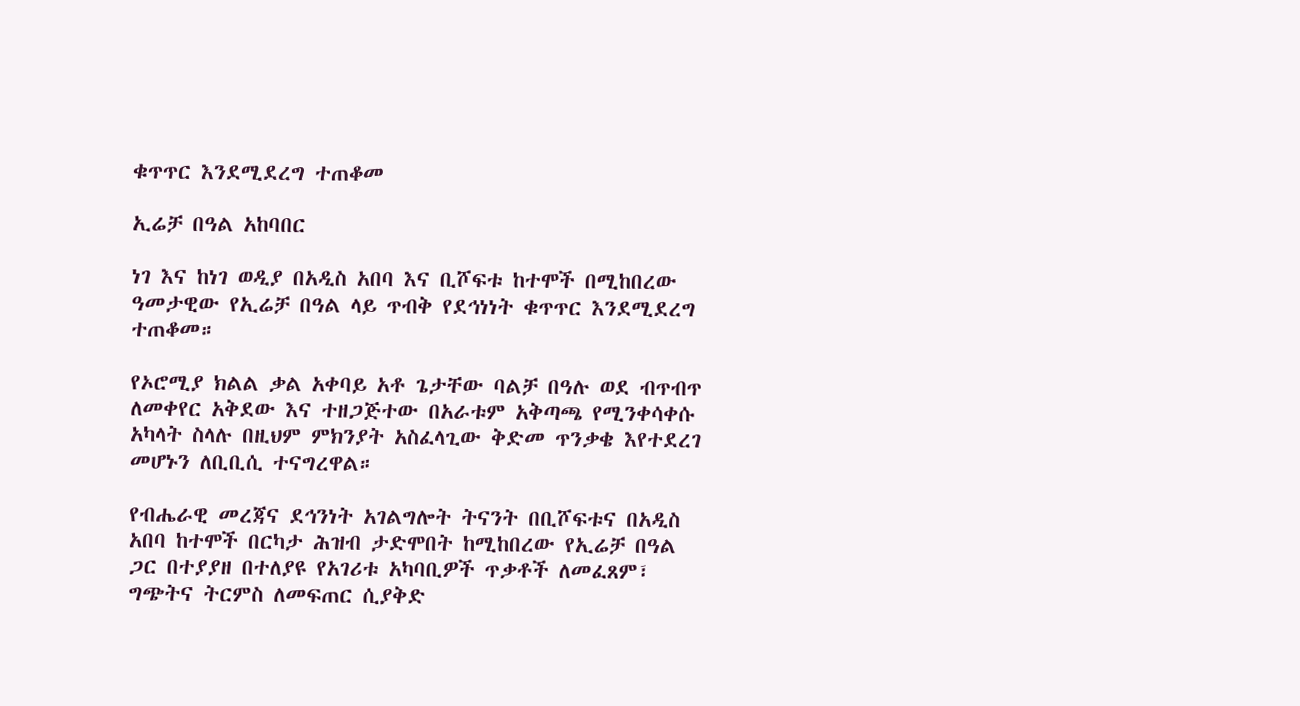ቁጥጥር እንደሚደረግ ተጠቆመ

ኢሬቻ በዓል አከባበር

ነገ እና ከነገ ወዲያ በአዲስ አበባ እና ቢሾፍቱ ከተሞች በሚከበረው ዓመታዊው የኢሬቻ በዓል ላይ ጥብቅ የደኅነነት ቁጥጥር እንደሚደረግ ተጠቆመ።

የኦሮሚያ ክልል ቃል አቀባይ አቶ ጌታቸው ባልቻ በዓሉ ወደ ብጥብጥ ለመቀየር አቅደው እና ተዘጋጅተው በአራቱም አቅጣጫ የሚንቀሳቀሱ አካላት ስላሉ በዚህም ምክንያት አስፈላጊው ቅድመ ጥንቃቄ እየተደረገ መሆኑን ለቢቢሲ ተናግረዋል።

የብሔራዊ መረጃና ደኅንነት አገልግሎት ትናንት በቢሾፍቱና በአዲስ አበባ ከተሞች በርካታ ሕዝብ ታድሞበት ከሚከበረው የኢሬቻ በዓል ጋር በተያያዘ በተለያዩ የአገሪቱ አካባቢዎች ጥቃቶች ለመፈጸም፣ ግጭትና ትርምስ ለመፍጠር ሲያቅድ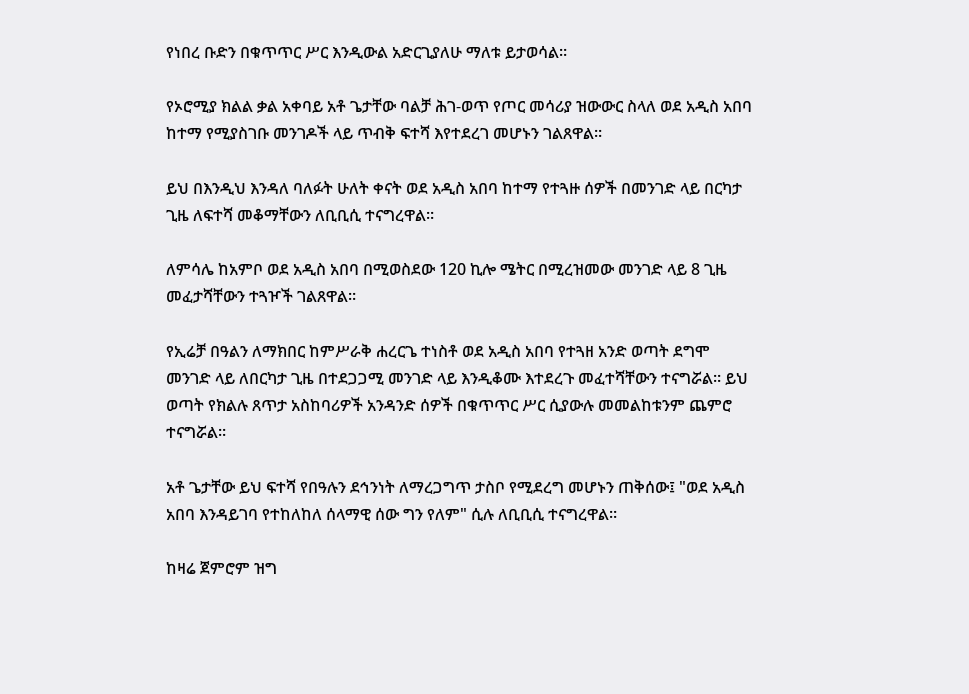የነበረ ቡድን በቁጥጥር ሥር እንዲውል አድርጊያለሁ ማለቱ ይታወሳል።

የኦሮሚያ ክልል ቃል አቀባይ አቶ ጌታቸው ባልቻ ሕገ-ወጥ የጦር መሳሪያ ዝውውር ስላለ ወደ አዲስ አበባ ከተማ የሚያስገቡ መንገዶች ላይ ጥብቅ ፍተሻ እየተደረገ መሆኑን ገልጸዋል።

ይህ በእንዲህ እንዳለ ባለፉት ሁለት ቀናት ወደ አዲስ አበባ ከተማ የተጓዙ ሰዎች በመንገድ ላይ በርካታ ጊዜ ለፍተሻ መቆማቸውን ለቢቢሲ ተናግረዋል።

ለምሳሌ ከአምቦ ወደ አዲስ አበባ በሚወስደው 120 ኪሎ ሜትር በሚረዝመው መንገድ ላይ 8 ጊዜ መፈታሻቸውን ተጓዦች ገልጸዋል።

የኢሬቻ በዓልን ለማክበር ከምሥራቅ ሐረርጌ ተነስቶ ወደ አዲስ አበባ የተጓዘ አንድ ወጣት ደግሞ መንገድ ላይ ለበርካታ ጊዜ በተደጋጋሚ መንገድ ላይ እንዲቆሙ እተደረጉ መፈተሻቸውን ተናግሯል። ይህ ወጣት የክልሉ ጸጥታ አስከባሪዎች አንዳንድ ሰዎች በቁጥጥር ሥር ሲያውሉ መመልከቱንም ጨምሮ ተናግሯል።

አቶ ጌታቸው ይህ ፍተሻ የበዓሉን ደኅንነት ለማረጋግጥ ታስቦ የሚደረግ መሆኑን ጠቅሰው፤ "ወደ አዲስ አበባ እንዳይገባ የተከለከለ ሰላማዊ ሰው ግን የለም" ሲሉ ለቢቢሲ ተናግረዋል።

ከዛሬ ጀምሮም ዝግ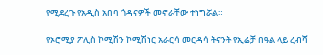የሚደረጉ የአዲስ አበባ ጎዳናዎች መኖራቸው ተነግሯል።

የኦሮሚያ ፖሊስ ኮሚሽን ኮሚሽነር አራርሳ መርዳሳ ትናንት የኢሬቻ በዓል ላይ ረብሻ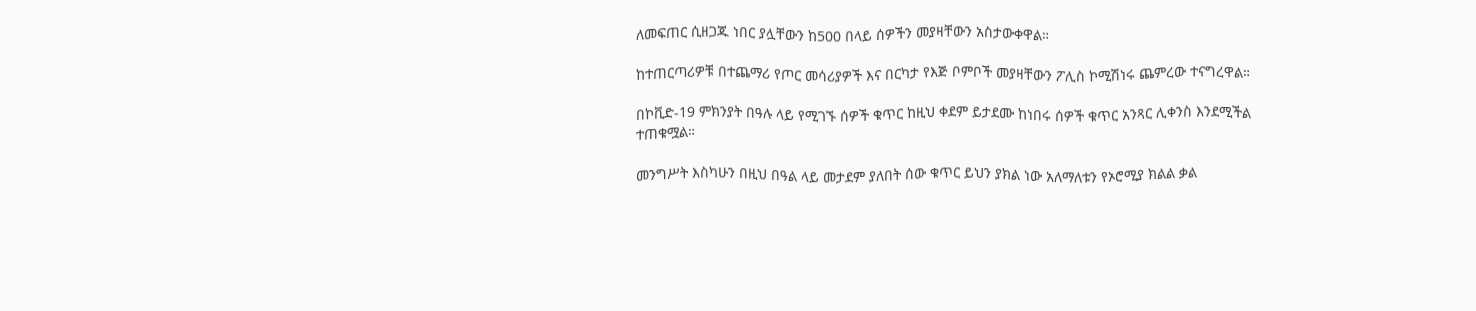ለመፍጠር ሲዘጋጁ ነበር ያሏቸውን ከ500 በላይ ሰዎችን መያዛቸውን አስታውቀዋል።

ከተጠርጣሪዎቹ በተጨማሪ የጦር መሳሪያዎች እና በርካታ የእጅ ቦምቦች መያዛቸውን ፖሊስ ኮሚሽነሩ ጨምረው ተናግረዋል።

በኮቪድ-19 ምክንያት በዓሉ ላይ የሚገኙ ሰዎች ቁጥር ከዚህ ቀደም ይታደሙ ከነበሩ ሰዎች ቁጥር አንጻር ሊቀንስ እንደሚችል ተጠቁሟል።

መንግሥት እስካሁን በዚህ በዓል ላይ መታደም ያለበት ሰው ቁጥር ይህን ያክል ነው አለማለቱን የኦሮሚያ ክልል ቃል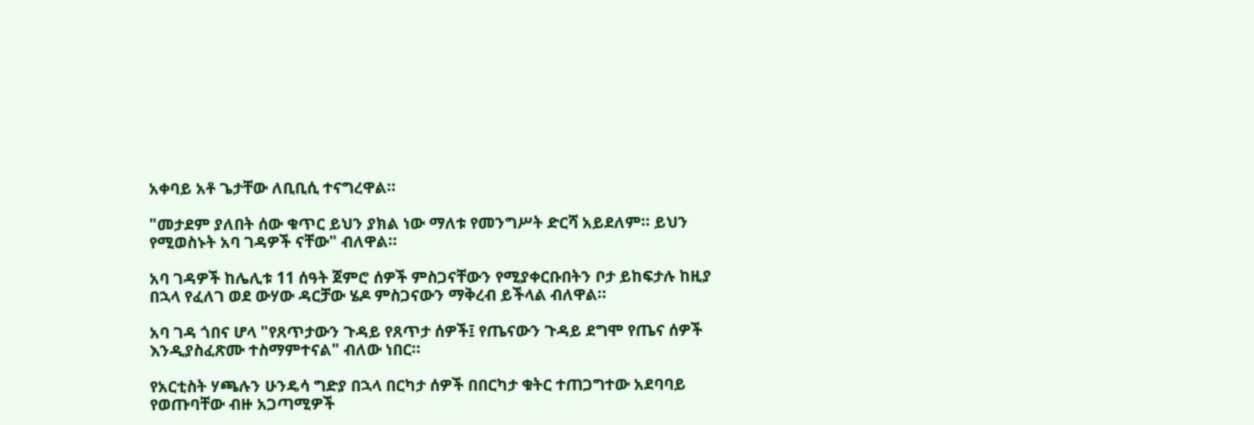አቀባይ አቶ ጌታቸው ለቢቢሲ ተናግረዋል።

"መታደም ያለበት ሰው ቁጥር ይህን ያክል ነው ማለቱ የመንግሥት ድርሻ አይደለም። ይህን የሚወስኑት አባ ገዳዎች ናቸው" ብለዋል።

አባ ገዳዎች ከሌሊቱ 11 ሰዓት ጀምሮ ሰዎች ምስጋናቸውን የሚያቀርቡበትን ቦታ ይከፍታሉ ከዚያ በኋላ የፈለገ ወደ ውሃው ዳርቻው ሄዶ ምስጋናውን ማቅረብ ይችላል ብለዋል።

አባ ገዳ ጎበና ሆላ "የጸጥታውን ጉዳይ የጸጥታ ሰዎች፤ የጤናውን ጉዳይ ደግሞ የጤና ሰዎች እንዲያስፈጽሙ ተስማምተናል" ብለው ነበር።

የአርቲስት ሃጫሉን ሁንዴሳ ግድያ በኋላ በርካታ ሰዎች በበርካታ ቁትር ተጠጋግተው አደባባይ የወጡባቸው ብዙ አጋጣሚዎች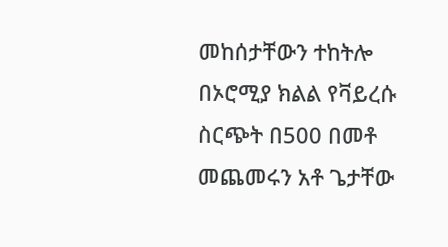መከሰታቸውን ተከትሎ በኦሮሚያ ክልል የቫይረሱ ስርጭት በ500 በመቶ መጨመሩን አቶ ጌታቸው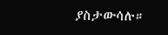ያስታውሳሉ።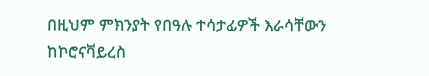በዚህም ምክንያት የበዓሉ ተሳታፊዎች እራሳቸውን ከኮሮናቫይረስ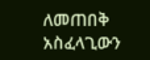ለመጠበቅ አስፈላጊውን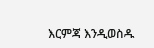እርምጃ እንዲወስዱ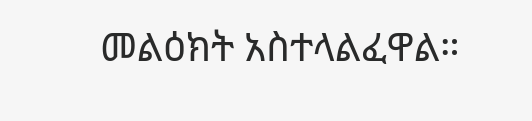መልዕክት አስተላልፈዋል።